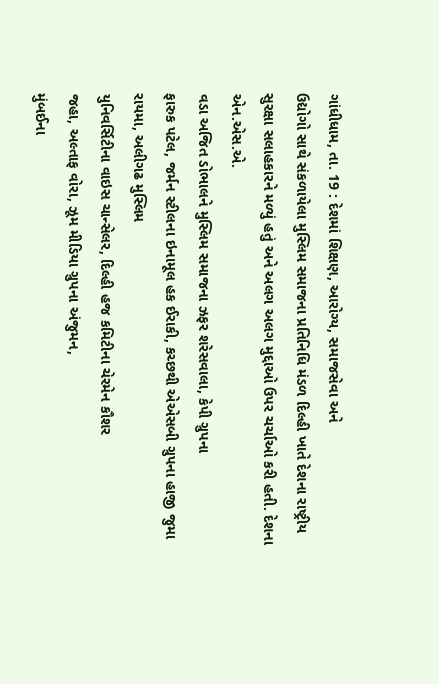ગાંધીધામ, તા. 19 : દેશમાં શિક્ષણ, આરોગ્ય, સમાજસેવા અને
ઉદ્યોગો સાથે સંકળાયેલા મુસ્લિમ સમાજના પ્રતિનિધિ મંડળ દિલ્હી ખાતે દેશના રાષ્ટ્રીય
સુરક્ષા સલાહકારને મળ્યું હતું અને અલગ અલગ મુદ્દાઓ ઉપર ચર્ચાઓ કરી હતી. દેશના એન.એસ.એ.
વડા અજિત ડોભાલને મુસ્લિમ સમાજના ઝફર શરેસવાલા, કેપી ગ્રુપના
ફારુક પટેલ, જર્મન સ્ટીલના ઇનામૂલ હક ઈરાકી, કચ્છથી એએસબી ગ્રુપના હાજી જુમા રાયમા, અલીગઢ મુસ્લિમ
યુનિવર્સિટીના વાઇસ ચાન્સેલર, દિલ્હી હજ કમિટીના ચેરમેન કૌશર
જહા, અલ્તાફ વોરા, ઝૂમ મીડિયા ગ્રુપના અંજુમન,
મુંબઈના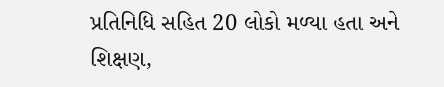પ્રતિનિધિ સહિત 20 લોકો મળ્યા હતા અને શિક્ષણ,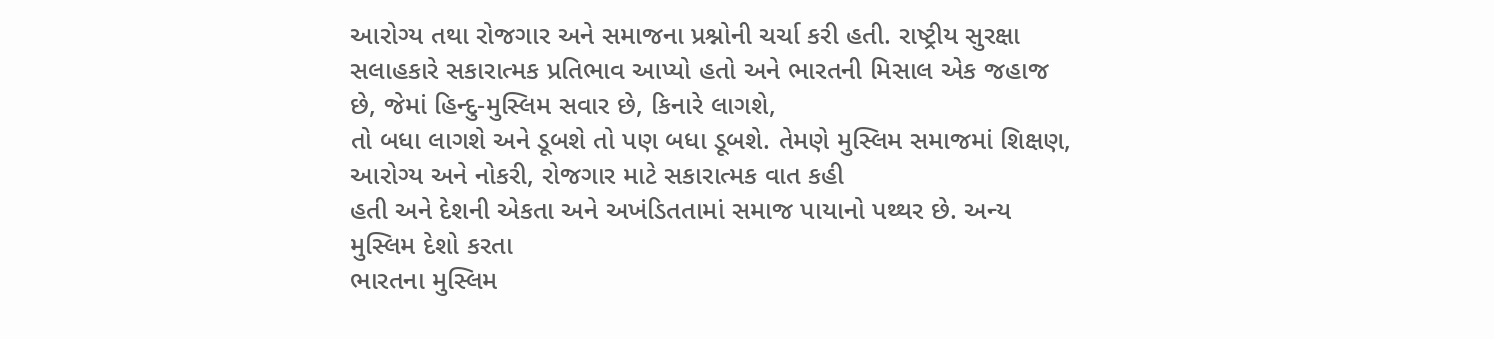આરોગ્ય તથા રોજગાર અને સમાજના પ્રશ્નોની ચર્ચા કરી હતી. રાષ્ટ્રીય સુરક્ષા
સલાહકારે સકારાત્મક પ્રતિભાવ આપ્યો હતો અને ભારતની મિસાલ એક જહાજ છે, જેમાં હિન્દુ-મુસ્લિમ સવાર છે, કિનારે લાગશે,
તો બધા લાગશે અને ડૂબશે તો પણ બધા ડૂબશે. તેમણે મુસ્લિમ સમાજમાં શિક્ષણ,
આરોગ્ય અને નોકરી, રોજગાર માટે સકારાત્મક વાત કહી
હતી અને દેશની એકતા અને અખંડિતતામાં સમાજ પાયાનો પથ્થર છે. અન્ય મુસ્લિમ દેશો કરતા
ભારતના મુસ્લિમ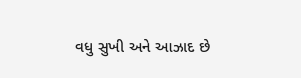વધુ સુખી અને આઝાદ છે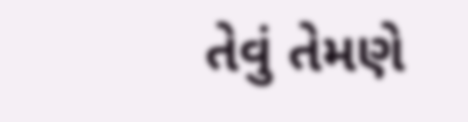તેવું તેમણે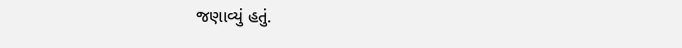જણાવ્યું હતું.